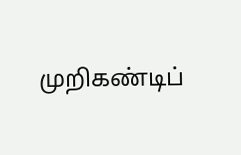முறிகண்டிப்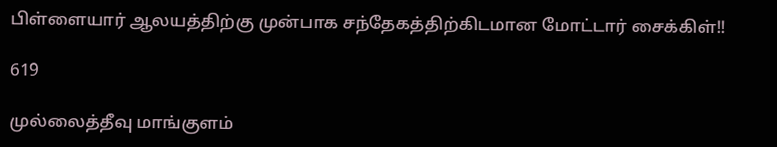பிள்ளையார் ஆலயத்திற்கு முன்பாக சந்தேகத்திற்கிடமான மோட்டார் சைக்கிள்!!

619

முல்லைத்தீவு மாங்குளம்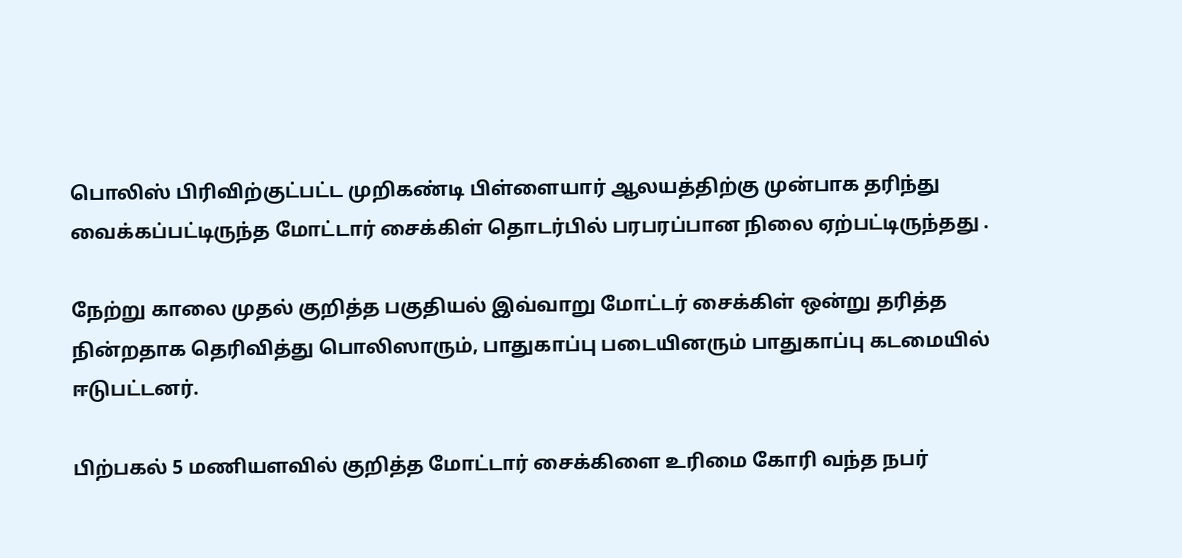பொலிஸ் பிரிவிற்குட்பட்ட முறிகண்டி பிள்ளையார் ஆலயத்திற்கு முன்பாக தரிந்து வைக்கப்பட்டிருந்த மோட்டார் சைக்கிள் தொடர்பில் பரபரப்பான நிலை ஏற்பட்டிருந்தது .

நேற்று காலை முதல் குறித்த பகுதியல் இவ்வாறு மோட்டர் சைக்கிள் ஒன்று தரித்த நின்றதாக தெரிவித்து பொலிஸாரும், பாதுகாப்பு படையினரும் பாதுகாப்பு கடமையில் ஈடுபட்டனர்.

பிற்பகல் 5 மணியளவில் குறித்த மோட்டார் சைக்கிளை உரிமை கோரி வந்த நபர்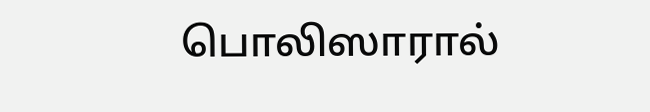பொலிஸாரால்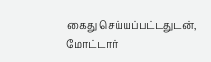கைது செய்யப்பட்டதுடன், மோட்டார்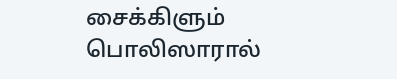சைக்கிளும் பொலிஸாரால்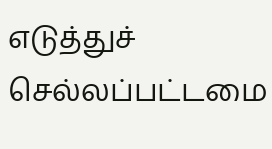எடுத்துச் செல்லப்பட்டமை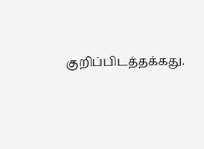குறிப்பிடத்தக்கது.